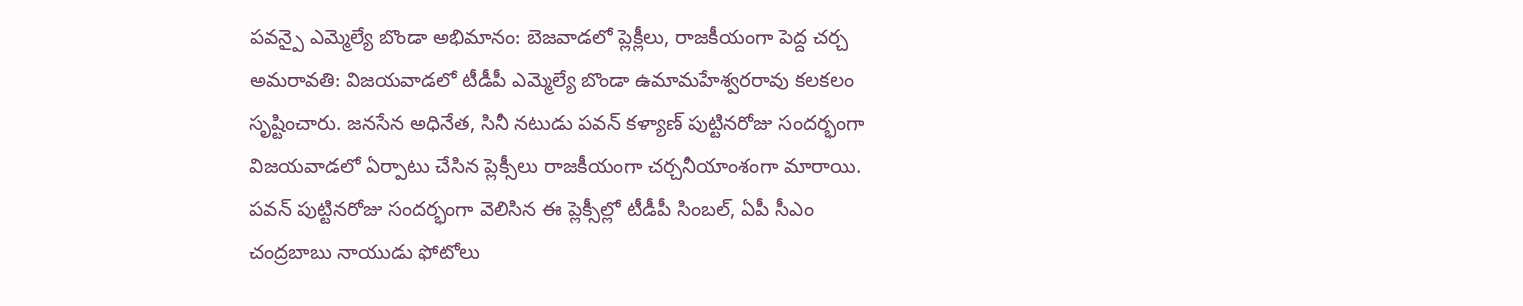పవన్పై ఎమ్మెల్యే బొండా అభిమానం: బెజవాడలో ప్లెక్లీలు, రాజకీయంగా పెద్ద చర్చ
అమరావతి: విజయవాడలో టీడీపీ ఎమ్మెల్యే బొండా ఉమామహేశ్వరరావు కలకలం సృష్టించారు. జనసేన అధినేత, సినీ నటుడు పవన్ కళ్యాణ్ పుట్టినరోజు సందర్భంగా విజయవాడలో ఏర్పాటు చేసిన ప్లెక్సీలు రాజకీయంగా చర్చనీయాంశంగా మారాయి.
పవన్ పుట్టినరోజు సందర్భంగా వెలిసిన ఈ ప్లెక్సీల్లో టీడీపీ సింబల్, ఏపీ సీఎం చంద్రబాబు నాయుడు ఫోటోలు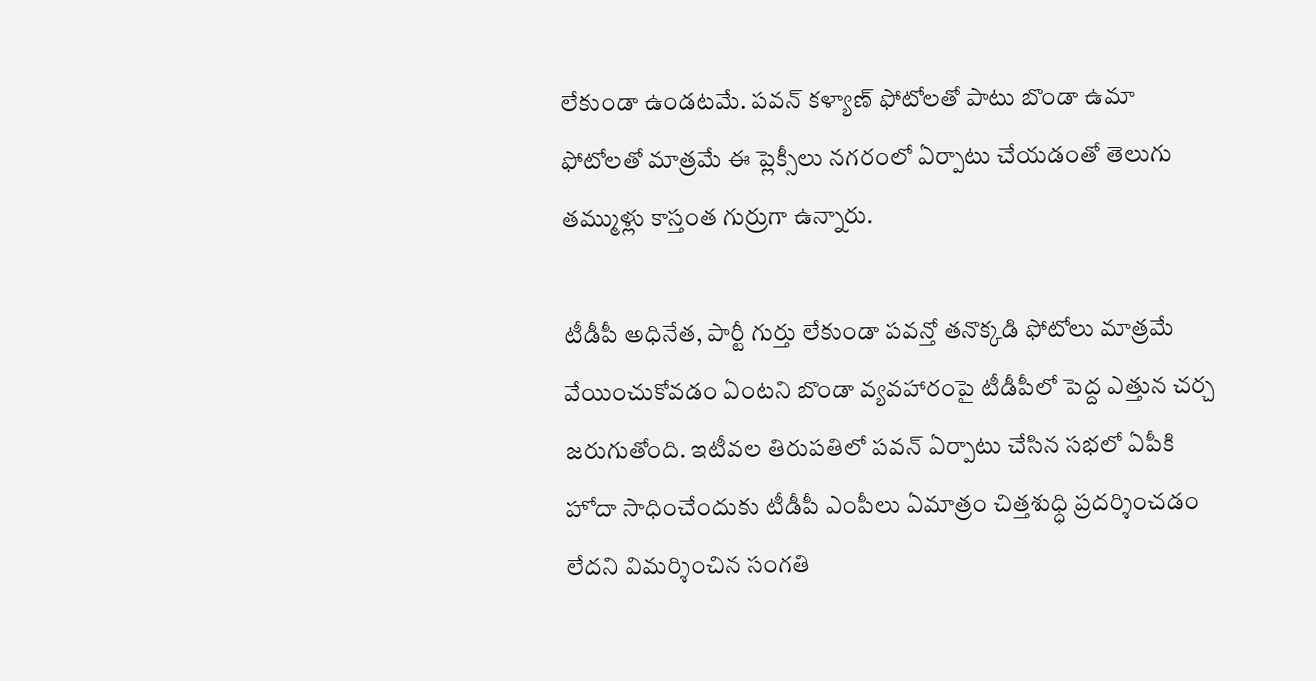లేకుండా ఉండటమే. పవన్ కళ్యాణ్ ఫోటోలతో పాటు బొండా ఉమా ఫోటోలతో మాత్రమే ఈ ప్లెక్సీలు నగరంలో ఏర్పాటు చేయడంతో తెలుగు తమ్ముళ్లు కాస్తంత గుర్రుగా ఉన్నారు.

టీడీపీ అధినేత, పార్టీ గుర్తు లేకుండా పవన్తో తనొక్కడి ఫోటోలు మాత్రమే వేయించుకోవడం ఏంటని బొండా వ్యవహారంపై టీడీపీలో పెద్ద ఎత్తున చర్చ జరుగుతోంది. ఇటీవల తిరుపతిలో పవన్ ఏర్పాటు చేసిన సభలో ఏపీకి హోదా సాధించేందుకు టీడీపీ ఎంపీలు ఏమాత్రం చిత్తశుధ్ధి ప్రదర్శించడం లేదని విమర్శించిన సంగతి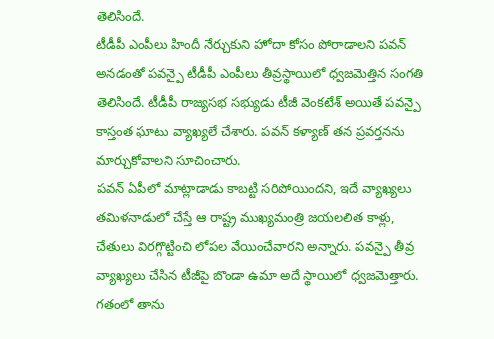తెలిసిందే.
టీడీపీ ఎంపీలు హిందీ నేర్చుకుని హోదా కోసం పోరాడాలని పవన్ అనడంతో పవన్పై టీడీపీ ఎంపీలు తీవ్రస్థాయిలో ధ్వజమెత్తిన సంగతి తెలిసిందే. టీడీపీ రాజ్యసభ సభ్యుడు టీజీ వెంకటేశ్ అయితే పవన్పై కాస్తంత ఘాటు వ్యాఖ్యలే చేశారు. పవన్ కళ్యాణ్ తన ప్రవర్తనను మార్చుకోవాలని సూచించారు.
పవన్ ఏపీలో మాట్లాడాడు కాబట్టి సరిపోయిందని, ఇదే వ్యాఖ్యలు తమిళనాడులో చేస్తే ఆ రాష్ట్ర ముఖ్యమంత్రి జయలలిత కాళ్లు, చేతులు విరగ్గొట్టించి లోపల వేయించేవారని అన్నారు. పవన్పై తీవ్ర వ్యాఖ్యలు చేసిన టీజీపై బొండా ఉమా అదే స్థాయిలో ధ్వజమెత్తారు.
గతంలో తాను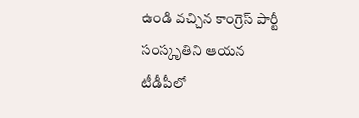ఉండి వచ్చిన కాంగ్రెస్ పార్టీ సంస్కృతిని ఆయన టీడీపీలో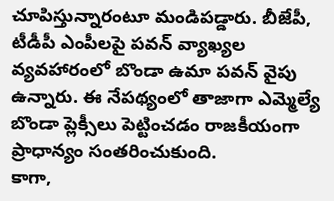చూపిస్తున్నారంటూ మండిపడ్డారు. బీజేపీ, టీడీపీ ఎంపీలపై పవన్ వ్యాఖ్యల వ్యవహారంలో బొండా ఉమా పవన్ వైపు ఉన్నారు. ఈ నేపథ్యంలో తాజాగా ఎమ్మెల్యే బొండా ప్లెక్సీలు పెట్టించడం రాజకీయంగా ప్రాధాన్యం సంతరించుకుంది.
కాగా,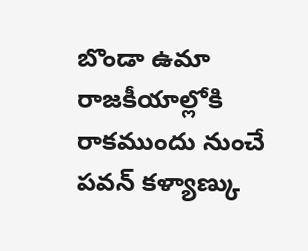బొండా ఉమా రాజకీయాల్లోకి రాకముందు నుంచే పవన్ కళ్యాణ్కు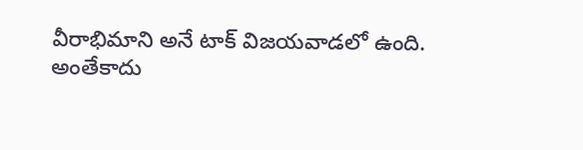వీరాభిమాని అనే టాక్ విజయవాడలో ఉంది. అంతేకాదు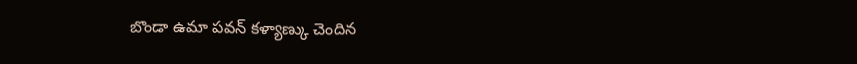బొండా ఉమా పవన్ కళ్యాణ్కు చెందిన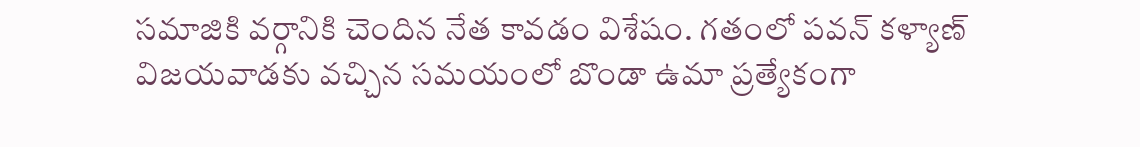సమాజికి వర్గానికి చెందిన నేత కావడం విశేషం. గతంలో పవన్ కళ్యాణ్ విజయవాడకు వచ్చిన సమయంలో బొండా ఉమా ప్రత్యేకంగా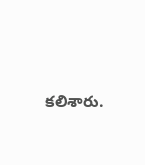కలిశారు.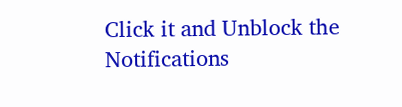Click it and Unblock the Notifications